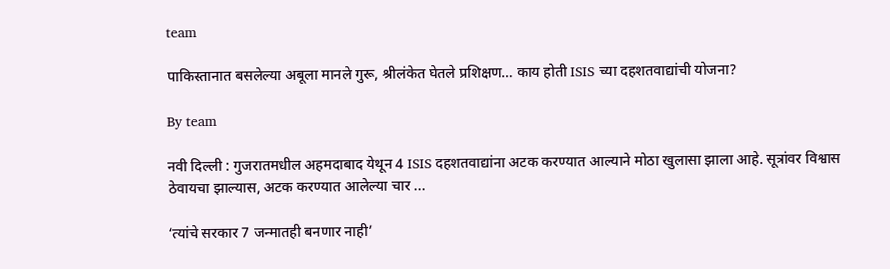team

पाकिस्तानात बसलेल्या अबूला मानले गुरू, श्रीलंकेत घेतले प्रशिक्षण… काय होती ISIS च्या दहशतवाद्यांची योजना?

By team

नवी दिल्ली : गुजरातमधील अहमदाबाद येथून 4 ISIS दहशतवाद्यांना अटक करण्यात आल्याने मोठा खुलासा झाला आहे. सूत्रांवर विश्वास ठेवायचा झाल्यास, अटक करण्यात आलेल्या चार ...

‘त्यांचे सरकार 7 जन्मातही बनणार नाही’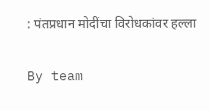: पंतप्रधान मोदींचा विरोधकांवर हल्ला

By team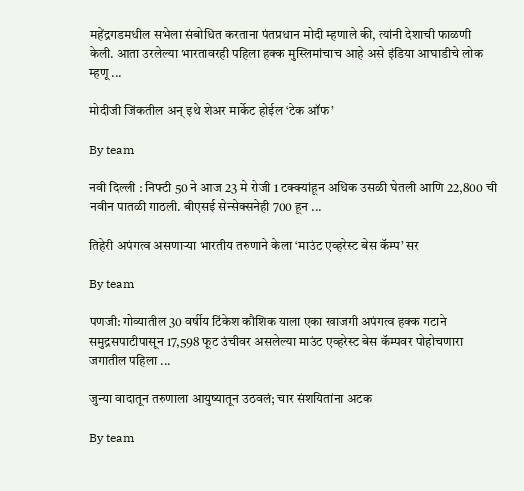महेंद्रगडमधील सभेला संबोधित करताना पंतप्रधान मोदी म्हणाले की, त्यांनी देशाची फाळणी केली. आता उरलेल्या भारतावरही पहिला हक्क मुस्लिमांचाच आहे असे इंडिया आघाडीचे लोक म्हणू ...

मोदीजी जिंकतील अन् इथे शेअर मार्केट होईल ‘टेक ऑफ’

By team

नवी दिल्ली : निफ्टी 50 ने आज 23 मे रोजी 1 टक्क्यांहून अधिक उसळी घेतली आणि 22,800 ची नवीन पातळी गाठली. बीएसई सेन्सेक्सनेही 700 हून ...

तिहेरी अपंगत्व असणाऱ्या भारतीय तरुणाने केला ‘माउंट एव्हरेस्ट बेस कॅम्प’ सर

By team

पणजी: गोव्यातील 30 वर्षीय टिंकेश कौशिक याला एका खाजगी अपंगत्व हक्क गटाने समुद्रसपाटीपासून 17,598 फूट उंचीवर असलेल्या माउंट एव्हरेस्ट बेस कॅम्पवर पोहोचणारा जगातील पहिला ...

जुन्या वादातून तरुणाला आयुष्यातून उठवलं; चार संशयितांना अटक

By team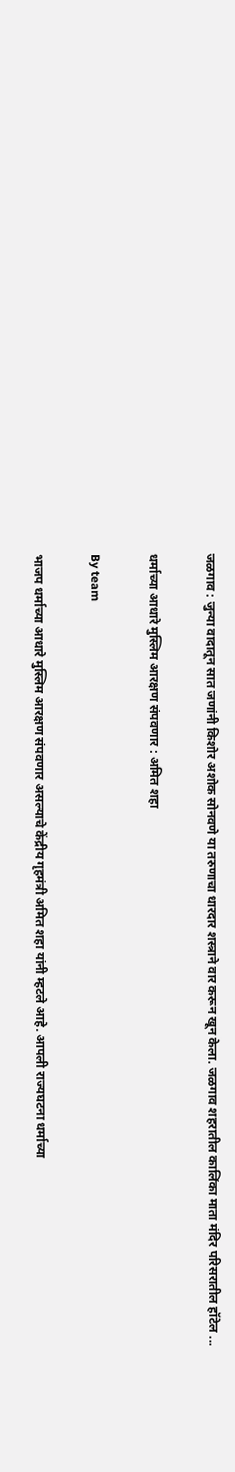जळगाव : जुन्या वादातून सात जणांनी किशोर अशोक सोनवणे या तरुणाचा धारदार शस्त्राने वार करून खून केला. जळगाव शहरातील कालिंका माता मंदिर परिसरातील हॉटेल ...

धर्माच्या आधारे मुस्लिम आरक्षण संपवणार : अमित शहा

By team

भाजप धर्माच्या आधारे मुस्लिम आरक्षण संपवणार असल्याचे केंद्रीय गृहमंत्री अमित शहा यांनी म्हटले आहे. आपली राज्यघटना धर्माच्या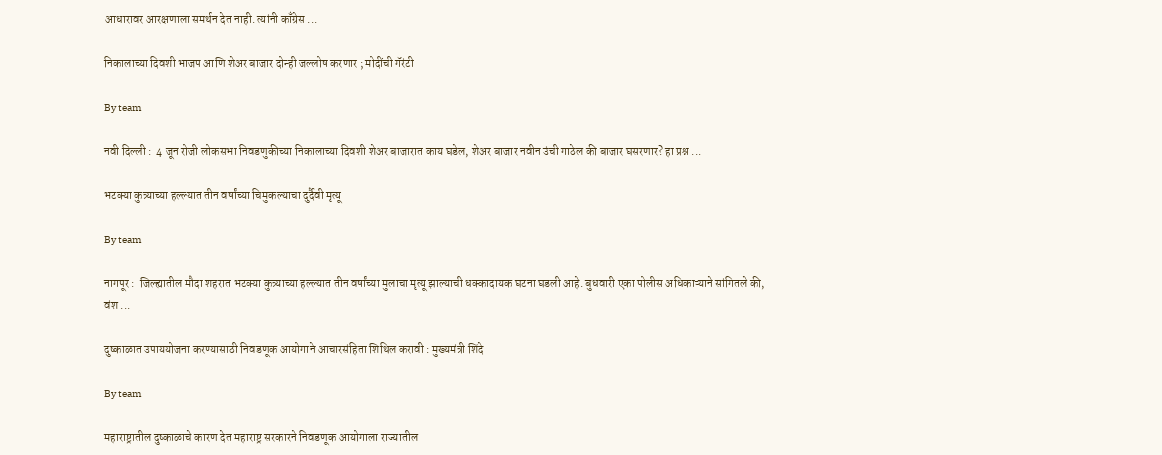आधारावर आरक्षणाला समर्थन देत नाही. त्यांनी काँग्रेस ...

निकालाच्या दिवशी भाजप आणि शेअर बाजार दोन्ही जल्लोष करणार ; मोदींची गॅरंटी

By team

नवी दिल्ली :  4 जून रोजी लोकसभा निवडणुकीच्या निकालाच्या दिवशी शेअर बाजारात काय घडेल, शेअर बाजार नवीन उंची गाठेल की बाजार घसरणार? हा प्रश्न ...

भटक्या कुत्र्याच्या हल्ल्यात तीन वर्षांच्या चिमुकल्याचा दुर्दैवी मृत्यू

By team

नागपूर :  जिल्ह्यातील मौदा शहरात भटक्या कुत्र्याच्या हल्ल्यात तीन वर्षांच्या मुलाचा मृत्यू झाल्याची धक्कादायक घटना घडली आहे. बुधवारी एका पोलीस अधिकाऱ्याने सांगितले की, वंश ...

दुष्काळात उपाययोजना करण्यासाठी निवडणूक आयोगाने आचारसंहिता शिथिल करावी : मुख्यमंत्री शिंदे

By team

महाराष्ट्रातील दुष्काळाचे कारण देत महाराष्ट्र सरकारने निवडणूक आयोगाला राज्यातील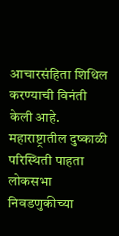आचारसंहिता शिथिल करण्याची विनंती केली आहे. महाराष्ट्रातील दुष्काळी परिस्थिती पाहता लोकसभा निवडणुकीच्या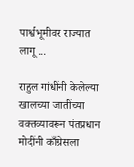पार्श्वभूमीवर राज्यात लागू ...

राहुल गांधींनी केलेल्या खालच्या जातींच्या वक्तव्यावरून पंतप्रधान मोदींनी काँग्रेसला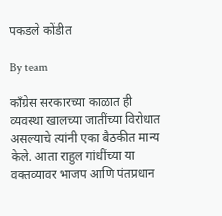पकडले कोंडीत

By team

काँग्रेस सरकारच्या काळात ही व्यवस्था खालच्या जातींच्या विरोधात असल्याचे त्यांनी एका बैठकीत मान्य केले. आता राहुल गांधींच्या या वक्तव्यावर भाजप आणि पंतप्रधान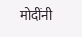मोदींनी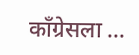काँग्रेसला ...